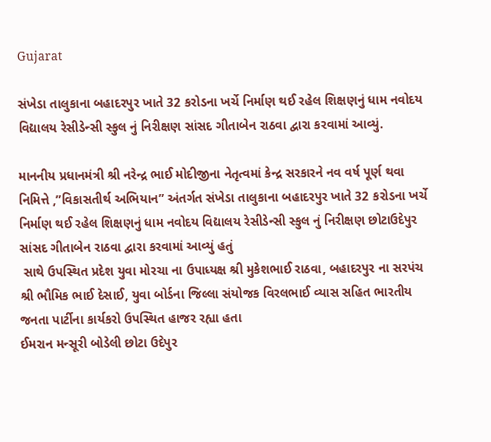Gujarat

સંખેડા તાલુકાના બહાદરપુર ખાતે 32 કરોડના ખર્ચે નિર્માણ થઈ રહેલ શિક્ષણનું ધામ નવોદય વિદ્યાલય રેસીડેન્સી સ્કુલ નું નિરીક્ષણ સાંસદ ગીતાબેન રાઠવા દ્વારા કરવામાં આવ્યું.

માનનીય પ્રધાનમંત્રી શ્રી નરેન્દ્ર ભાઈ મોદીજીના નેતૃત્વમાં કેન્દ્ર સરકારને નવ વર્ષ પૂર્ણ થવા નિમિત્તે ,”વિકાસતીર્થ અભિયાન” અંતર્ગત સંખેડા તાલુકાના બહાદરપુર ખાતે 32 કરોડના ખર્ચે નિર્માણ થઈ રહેલ શિક્ષણનું ધામ નવોદય વિદ્યાલય રેસીડેન્સી સ્કુલ નું નિરીક્ષણ છોટાઉદેપુર સાંસદ ગીતાબેન રાઠવા દ્વારા કરવામાં આવ્યું હતું
 સાથે ઉપસ્થિત પ્રદેશ યુવા મોરચા ના ઉપાધ્યક્ષ શ્રી મુકેશભાઈ રાઠવા, બહાદરપુર ના સરપંચ શ્રી ભૌમિક ભાઈ દેસાઈ, યુવા બોર્ડના જિલ્લા સંયોજક વિરલભાઈ વ્યાસ સહિત ભારતીય જનતા પાર્ટીના કાર્યકરો ઉપસ્થિત હાજર રહ્યા હતા
ઈમરાન મન્સૂરી બોડેલી છોટા ઉદેપુર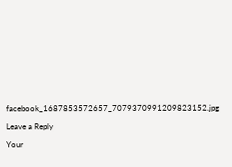facebook_1687853572657_7079370991209823152.jpg

Leave a Reply

Your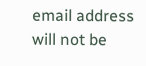email address will not be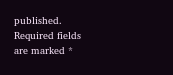published. Required fields are marked *